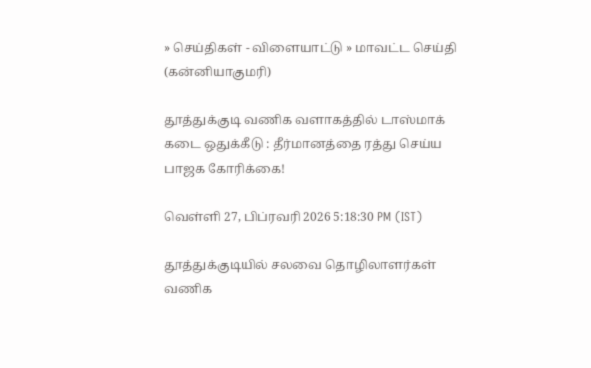» செய்திகள் - விளையாட்டு » மாவட்ட செய்தி (கன்னியாகுமரி)

தூத்துக்குடி வணிக வளாகத்தில் டாஸ்மாக் கடை ஒதுக்கீடு : தீர்மானத்தை ரத்து செய்ய பாஜக கோரிக்கை!

வெள்ளி 27, பிப்ரவரி 2026 5:18:30 PM (IST)

தூத்துக்குடியில் சலவை தொழிலாளர்கள் வணிக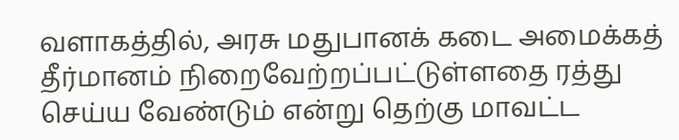வளாகத்தில், அரசு மதுபானக் கடை அமைக்கத் தீர்மானம் நிறைவேற்றப்பட்டுள்ளதை ரத்து செய்ய வேண்டும் என்று தெற்கு மாவட்ட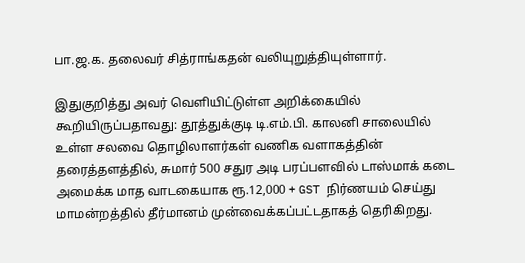பா.ஜ.க. தலைவர் சித்ராங்கதன் வலியுறுத்தியுள்ளார்.

இதுகுறித்து அவர் வெளியிட்டுள்ள அறிக்கையில் கூறியிருப்பதாவது: தூத்துக்குடி டி.எம்.பி. காலனி சாலையில் உள்ள சலவை தொழிலாளர்கள் வணிக வளாகத்தின் தரைத்தளத்தில், சுமார் 500 சதுர அடி பரப்பளவில் டாஸ்மாக் கடை அமைக்க மாத வாடகையாக ரூ.12,000 + GST நிர்ணயம் செய்து மாமன்றத்தில் தீர்மானம் முன்வைக்கப்பட்டதாகத் தெரிகிறது.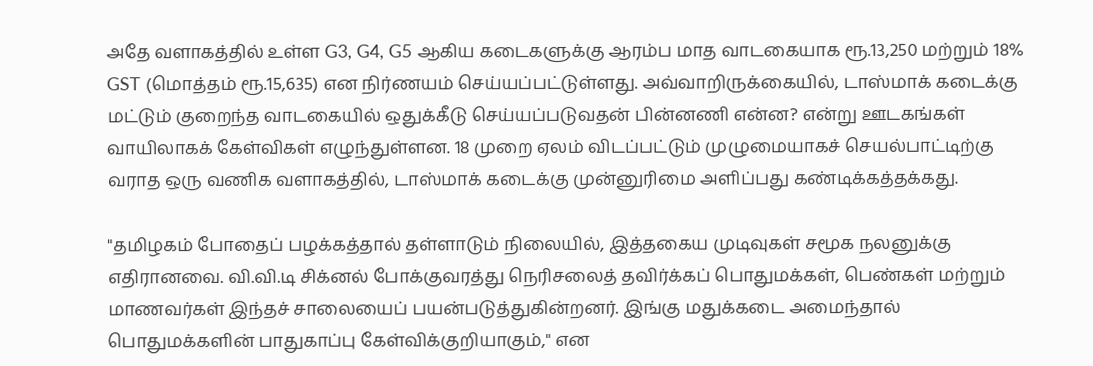அதே வளாகத்தில் உள்ள G3, G4, G5 ஆகிய கடைகளுக்கு ஆரம்ப மாத வாடகையாக ரூ.13,250 மற்றும் 18% GST (மொத்தம் ரூ.15,635) என நிர்ணயம் செய்யப்பட்டுள்ளது. அவ்வாறிருக்கையில், டாஸ்மாக் கடைக்கு மட்டும் குறைந்த வாடகையில் ஒதுக்கீடு செய்யப்படுவதன் பின்னணி என்ன? என்று ஊடகங்கள் வாயிலாகக் கேள்விகள் எழுந்துள்ளன. 18 முறை ஏலம் விடப்பட்டும் முழுமையாகச் செயல்பாட்டிற்கு வராத ஒரு வணிக வளாகத்தில், டாஸ்மாக் கடைக்கு முன்னுரிமை அளிப்பது கண்டிக்கத்தக்கது.

"தமிழகம் போதைப் பழக்கத்தால் தள்ளாடும் நிலையில், இத்தகைய முடிவுகள் சமூக நலனுக்கு எதிரானவை. வி.வி.டி சிக்னல் போக்குவரத்து நெரிசலைத் தவிர்க்கப் பொதுமக்கள், பெண்கள் மற்றும் மாணவர்கள் இந்தச் சாலையைப் பயன்படுத்துகின்றனர். இங்கு மதுக்கடை அமைந்தால் பொதுமக்களின் பாதுகாப்பு கேள்விக்குறியாகும்," என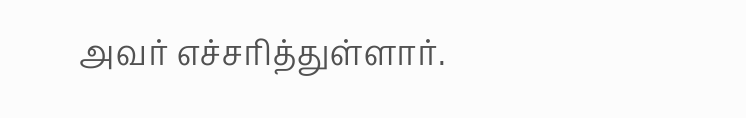அவர் எச்சரித்துள்ளார்.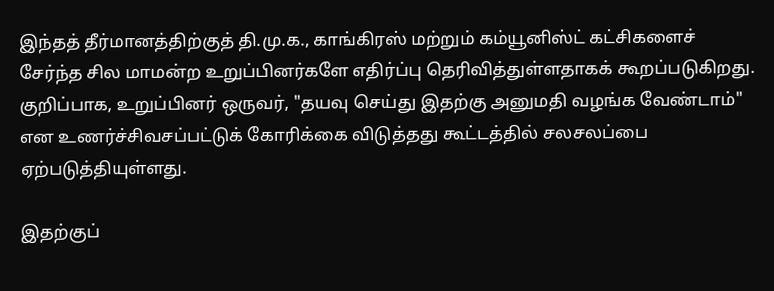இந்தத் தீர்மானத்திற்குத் தி.மு.க., காங்கிரஸ் மற்றும் கம்யூனிஸ்ட் கட்சிகளைச் சேர்ந்த சில மாமன்ற உறுப்பினர்களே எதிர்ப்பு தெரிவித்துள்ளதாகக் கூறப்படுகிறது. குறிப்பாக, உறுப்பினர் ஒருவர், "தயவு செய்து இதற்கு அனுமதி வழங்க வேண்டாம்" என உணர்ச்சிவசப்பட்டுக் கோரிக்கை விடுத்தது கூட்டத்தில் சலசலப்பை ஏற்படுத்தியுள்ளது.

இதற்குப்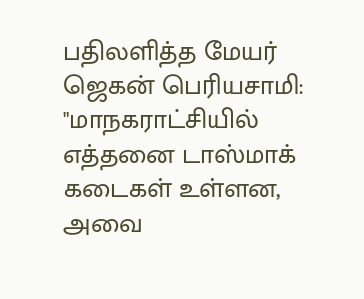பதிலளித்த மேயர் ஜெகன் பெரியசாமி:  "மாநகராட்சியில் எத்தனை டாஸ்மாக் கடைகள் உள்ளன, அவை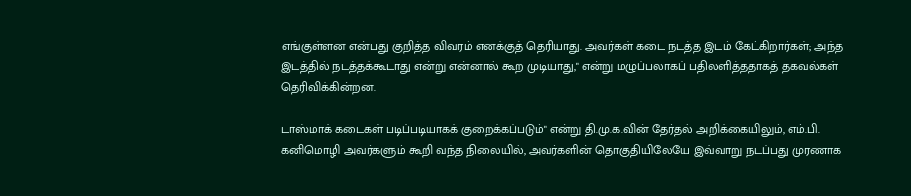எங்குள்ளன என்பது குறித்த விவரம் எனக்குத் தெரியாது. அவர்கள் கடை நடத்த இடம் கேட்கிறார்கள்; அந்த இடத்தில் நடத்தக்கூடாது என்று என்னால் கூற முடியாது," என்று மழுப்பலாகப் பதிலளித்ததாகத் தகவல்கள் தெரிவிக்கின்றன.

டாஸ்மாக் கடைகள் படிப்படியாகக் குறைக்கப்படும்" என்று தி.மு.க.வின் தேர்தல் அறிக்கையிலும், எம்.பி. கனிமொழி அவர்களும் கூறி வந்த நிலையில், அவர்களின் தொகுதியிலேயே இவ்வாறு நடப்பது முரணாக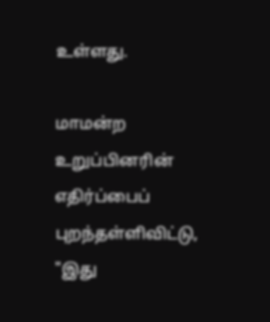உள்ளது.

மாமன்ற உறுப்பினரின் எதிர்ப்பைப் புறந்தள்ளிவிட்டு, "இது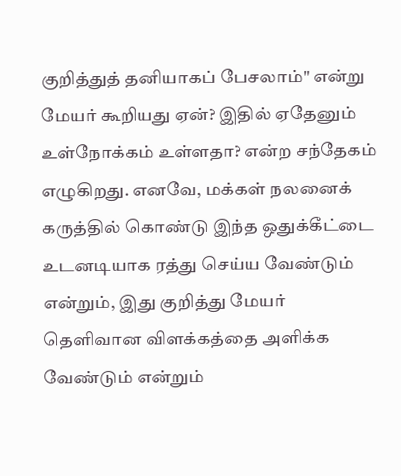குறித்துத் தனியாகப் பேசலாம்" என்று மேயர் கூறியது ஏன்? இதில் ஏதேனும் உள்நோக்கம் உள்ளதா? என்ற சந்தேகம் எழுகிறது. எனவே, மக்கள் நலனைக் கருத்தில் கொண்டு இந்த ஒதுக்கீட்டை உடனடியாக ரத்து செய்ய வேண்டும் என்றும், இது குறித்து மேயர் தெளிவான விளக்கத்தை அளிக்க வேண்டும் என்றும்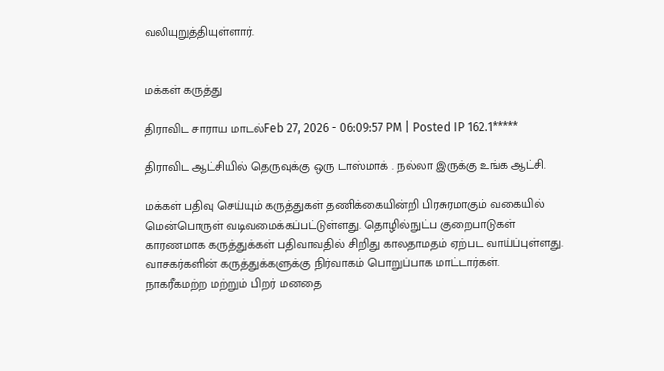வலியுறுத்தியுள்ளார்.


மக்கள் கருத்து

திராவிட சாராய மாடல்Feb 27, 2026 - 06:09:57 PM | Posted IP 162.1*****

திராவிட ஆட்சியில் தெருவுக்கு ஒரு டாஸ்மாக் . நல்லா இருக்கு உங்க ஆட்சி.

மக்கள் பதிவு செய்யும் கருத்துகள் தணிக்கையின்றி பிரசுரமாகும் வகையில் மென்பொருள் வடிவமைக்கப்பட்டுள்ளது. தொழில்நுட்ப குறைபாடுகள் காரணமாக கருத்துக்கள் பதிவாவதில் சிறிது காலதாமதம் ஏற்பட வாய்ப்புள்ளது. வாசகர்களின் கருத்துக்களுக்கு நிர்வாகம் பொறுப்பாக மாட்டார்கள். நாகரீகமற்ற மற்றும் பிறர் மனதை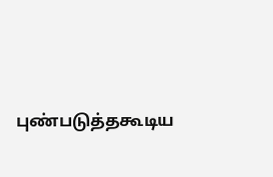புண்படுத்தகூடிய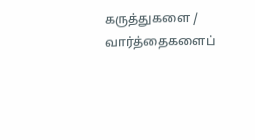கருத்துகளை / வார்த்தைகளைப்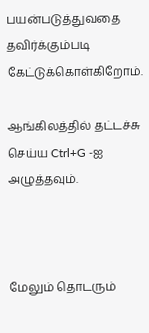பயன்படுத்துவதை தவிர்க்கும்படி கேட்டுக்கொள்கிறோம்.

ஆங்கிலத்தில் தட்டச்சு செய்ய Ctrl+G -ஐ அழுத்தவும்.



மேலும் தொடரும்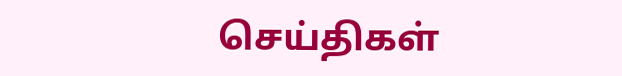செய்திகள்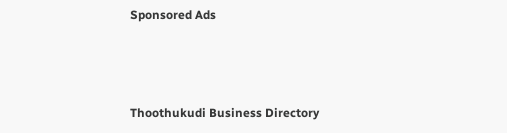Sponsored Ads



Thoothukudi Business Directory